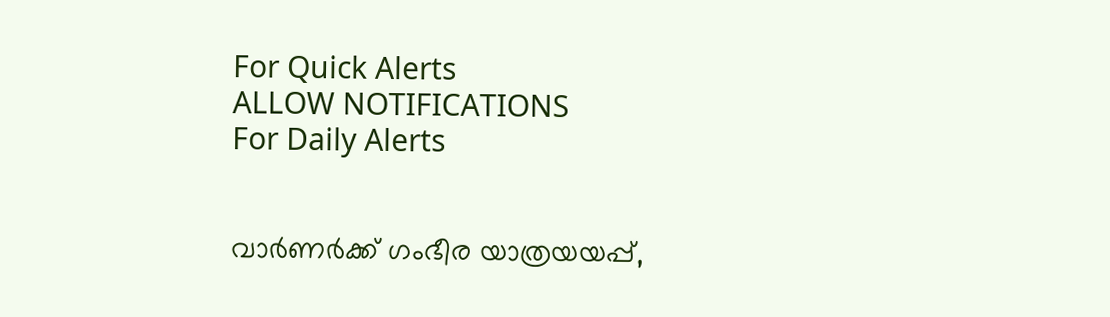For Quick Alerts
ALLOW NOTIFICATIONS
For Daily Alerts


വാര്‍ണര്‍ക്ക് ഗംഭീര യാത്രയയപ്പ്,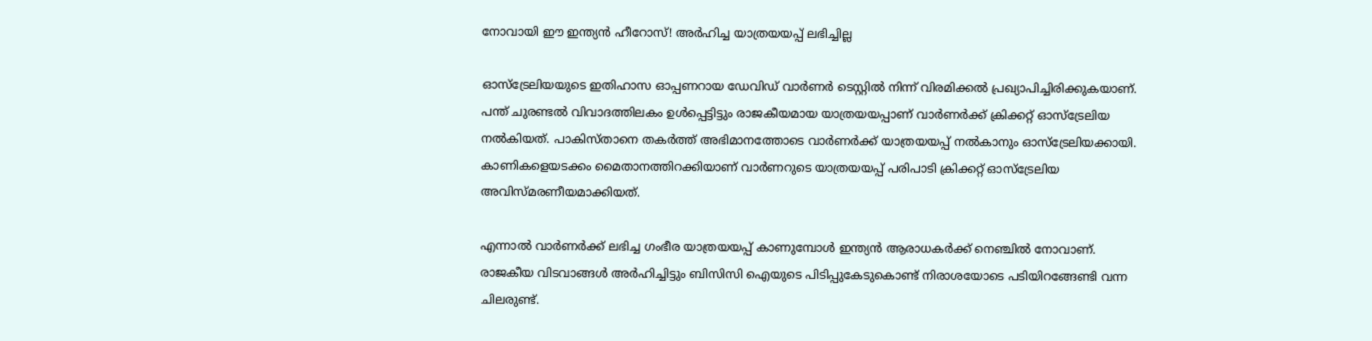നോവായി ഈ ഇന്ത്യന്‍ ഹീറോസ്! അര്‍ഹിച്ച യാത്രയയപ്പ് ലഭിച്ചില്ല

ഓസ്‌ട്രേലിയയുടെ ഇതിഹാസ ഓപ്പണറായ ഡേവിഡ് വാര്‍ണര്‍ ടെസ്റ്റില്‍ നിന്ന് വിരമിക്കല്‍ പ്രഖ്യാപിച്ചിരിക്കുകയാണ്. പന്ത് ചുരണ്ടല്‍ വിവാദത്തിലകം ഉള്‍പ്പെട്ടിട്ടും രാജകീയമായ യാത്രയയപ്പാണ് വാര്‍ണര്‍ക്ക് ക്രിക്കറ്റ് ഓസ്‌ട്രേലിയ നല്‍കിയത്. പാകിസ്താനെ തകര്‍ത്ത് അഭിമാനത്തോടെ വാര്‍ണര്‍ക്ക് യാത്രയയപ്പ് നല്‍കാനും ഓസ്‌ട്രേലിയക്കായി. കാണികളെയടക്കം മൈതാനത്തിറക്കിയാണ് വാര്‍ണറുടെ യാത്രയയപ്പ് പരിപാടി ക്രിക്കറ്റ് ഓസ്‌ട്രേലിയ അവിസ്മരണീയമാക്കിയത്.

എന്നാല്‍ വാര്‍ണര്‍ക്ക് ലഭിച്ച ഗംഭീര യാത്രയയപ്പ് കാണുമ്പോള്‍ ഇന്ത്യന്‍ ആരാധകര്‍ക്ക് നെഞ്ചില്‍ നോവാണ്. രാജകീയ വിടവാങ്ങള്‍ അര്‍ഹിച്ചിട്ടും ബിസിസി ഐയുടെ പിടിപ്പുകേടുകൊണ്ട് നിരാശയോടെ പടിയിറങ്ങേണ്ടി വന്ന ചിലരുണ്ട്.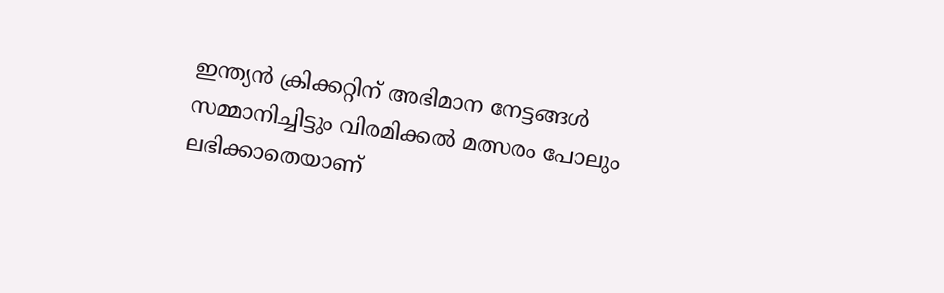ഇന്ത്യന്‍ ക്രിക്കറ്റിന് അഭിമാന നേട്ടങ്ങള്‍ സമ്മാനിച്ചിട്ടും വിരമിക്കല്‍ മത്സരം പോലും ലഭിക്കാതെയാണ്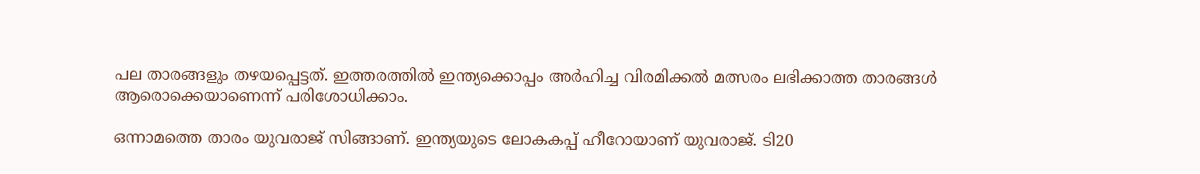പല താരങ്ങളും തഴയപ്പെട്ടത്. ഇത്തരത്തില്‍ ഇന്ത്യക്കൊപ്പം അര്‍ഹിച്ച വിരമിക്കല്‍ മത്സരം ലഭിക്കാത്ത താരങ്ങള്‍ ആരൊക്കെയാണെന്ന് പരിശോധിക്കാം.

ഒന്നാമത്തെ താരം യുവരാജ് സിങ്ങാണ്. ഇന്ത്യയുടെ ലോകകപ്പ് ഹീറോയാണ് യുവരാജ്. ടി20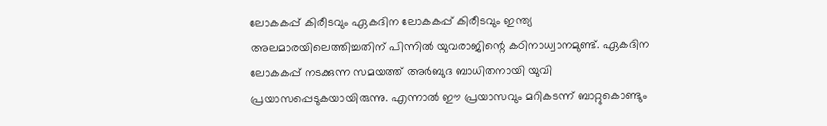ലോകകപ്പ് കിരീടവും ഏകദിന ലോകകപ്പ് കിരീടവും ഇന്ത്യ അലമാരയിലെത്തിച്ചതിന് പിന്നില്‍ യുവരാജിന്റെ കഠിനാധ്വാനമുണ്ട്. ഏകദിന ലോകകപ്പ് നടക്കുന്ന സമയത്ത് അര്‍ബുദ ബാധിതനായി യുവി പ്രയാസപ്പെടുകയായിരുന്നു. എന്നാല്‍ ഈ പ്രയാസവും മറികടന്ന് ബാറ്റുകൊണ്ടും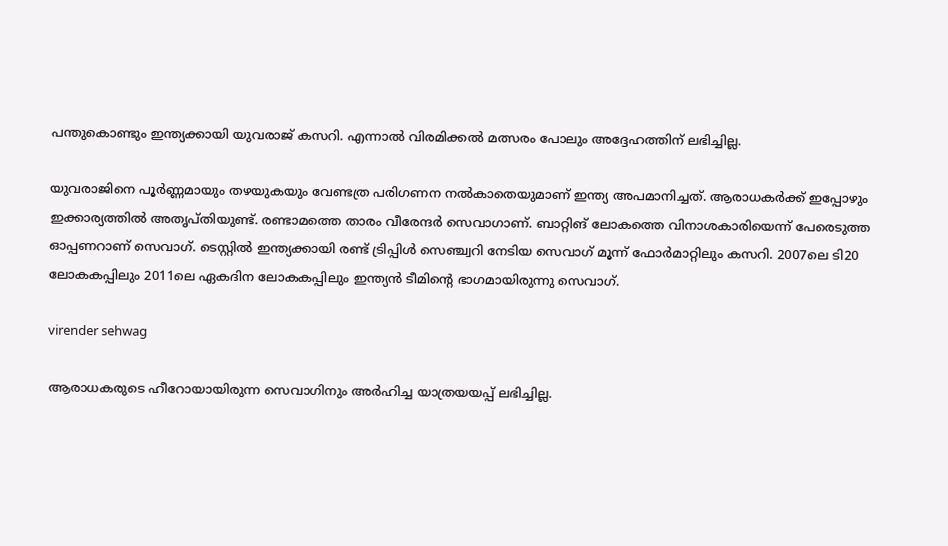പന്തുകൊണ്ടും ഇന്ത്യക്കായി യുവരാജ് കസറി. എന്നാല്‍ വിരമിക്കല്‍ മത്സരം പോലും അദ്ദേഹത്തിന് ലഭിച്ചില്ല.

യുവരാജിനെ പൂര്‍ണ്ണമായും തഴയുകയും വേണ്ടത്ര പരിഗണന നല്‍കാതെയുമാണ് ഇന്ത്യ അപമാനിച്ചത്. ആരാധകര്‍ക്ക് ഇപ്പോഴും ഇക്കാര്യത്തില്‍ അതൃപ്തിയുണ്ട്. രണ്ടാമത്തെ താരം വീരേന്ദര്‍ സെവാഗാണ്. ബാറ്റിങ് ലോകത്തെ വിനാശകാരിയെന്ന് പേരെടുത്ത ഓപ്പണറാണ് സെവാഗ്. ടെസ്റ്റില്‍ ഇന്ത്യക്കായി രണ്ട് ട്രിപ്പിള്‍ സെഞ്ച്വറി നേടിയ സെവാഗ് മൂന്ന് ഫോര്‍മാറ്റിലും കസറി. 2007ലെ ടി20 ലോകകപ്പിലും 2011ലെ ഏകദിന ലോകകപ്പിലും ഇന്ത്യന്‍ ടീമിന്റെ ഭാഗമായിരുന്നു സെവാഗ്.

virender sehwag

ആരാധകരുടെ ഹീറോയായിരുന്ന സെവാഗിനും അര്‍ഹിച്ച യാത്രയയപ്പ് ലഭിച്ചില്ല.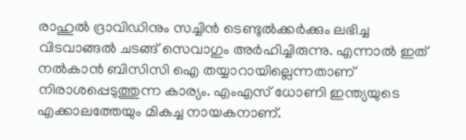രാഹുല്‍ ദ്രാവിഡിനും സച്ചിന്‍ ടെണ്ടുല്‍ക്കര്‍ക്കും ലഭിച്ച വിടവാങ്ങല്‍ ചടങ്ങ് സെവാഗും അര്‍ഹിച്ചിരുന്നു. എന്നാല്‍ ഇത് നല്‍കാന്‍ ബിസിസി ഐ തയ്യാറായില്ലെന്നതാണ് നിരാശപ്പെടുത്തുന്ന കാര്യം. എംഎസ് ധോണി ഇന്ത്യയുടെ എക്കാലത്തേയും മികച്ച നായകനാണ്.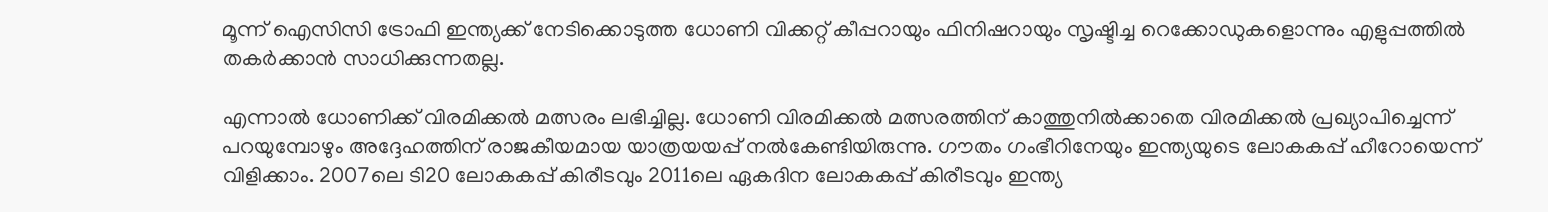മൂന്ന് ഐസിസി ട്രോഫി ഇന്ത്യക്ക് നേടിക്കൊടുത്ത ധോണി വിക്കറ്റ് കീപ്പറായും ഫിനിഷറായും സൃഷ്ടിച്ച റെക്കോഡുകളൊന്നും എളുപ്പത്തില്‍ തകര്‍ക്കാന്‍ സാധിക്കുന്നതല്ല.

എന്നാല്‍ ധോണിക്ക് വിരമിക്കല്‍ മത്സരം ലഭിച്ചില്ല. ധോണി വിരമിക്കല്‍ മത്സരത്തിന് കാത്തുനില്‍ക്കാതെ വിരമിക്കല്‍ പ്രഖ്യാപിച്ചെന്ന് പറയുമ്പോഴും അദ്ദേഹത്തിന് രാജകീയമായ യാത്രയയപ്പ് നല്‍കേണ്ടിയിരുന്നു. ഗൗതം ഗംഭീറിനേയും ഇന്ത്യയുടെ ലോകകപ്പ് ഹീറോയെന്ന് വിളിക്കാം. 2007ലെ ടി20 ലോകകപ്പ് കിരീടവും 2011ലെ ഏകദിന ലോകകപ്പ് കിരീടവും ഇന്ത്യ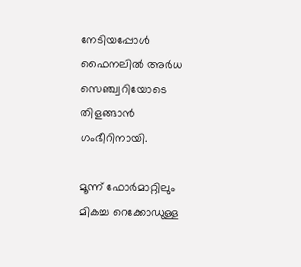നേടിയപ്പോള്‍ ഫൈനലില്‍ അര്‍ധ സെഞ്ച്വറിയോടെ തിളങ്ങാന്‍ ഗംഭീറിനായി.

മൂന്ന് ഫോര്‍മാറ്റിലും മികച്ച റെക്കോഡുള്ള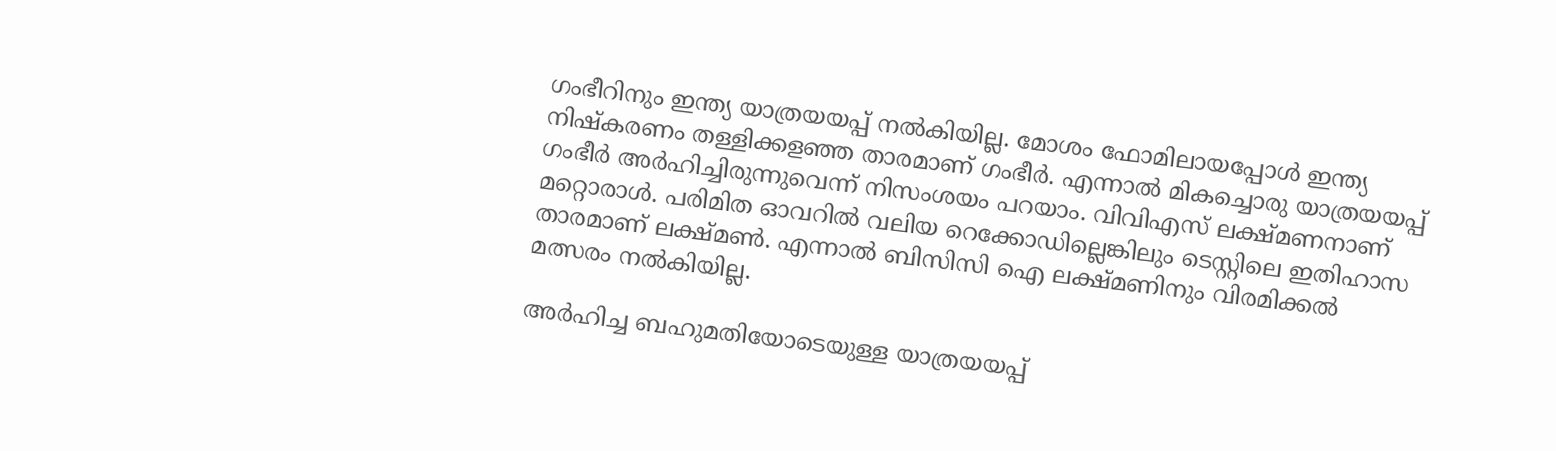ഗംഭീറിനും ഇന്ത്യ യാത്രയയപ്പ് നല്‍കിയില്ല. മോശം ഫോമിലായപ്പോള്‍ ഇന്ത്യ നിഷ്‌കരണം തള്ളിക്കളഞ്ഞ താരമാണ് ഗംഭീര്‍. എന്നാല്‍ മികച്ചൊരു യാത്രയയപ്പ് ഗംഭീര്‍ അര്‍ഹിച്ചിരുന്നുവെന്ന് നിസംശയം പറയാം. വിവിഎസ് ലക്ഷ്മണനാണ് മറ്റൊരാള്‍. പരിമിത ഓവറില്‍ വലിയ റെക്കോഡില്ലെങ്കിലും ടെസ്റ്റിലെ ഇതിഹാസ താരമാണ് ലക്ഷ്മണ്‍. എന്നാല്‍ ബിസിസി ഐ ലക്ഷ്മണിനും വിരമിക്കല്‍ മത്സരം നല്‍കിയില്ല.

അര്‍ഹിച്ച ബഹുമതിയോടെയുള്ള യാത്രയയപ്പ്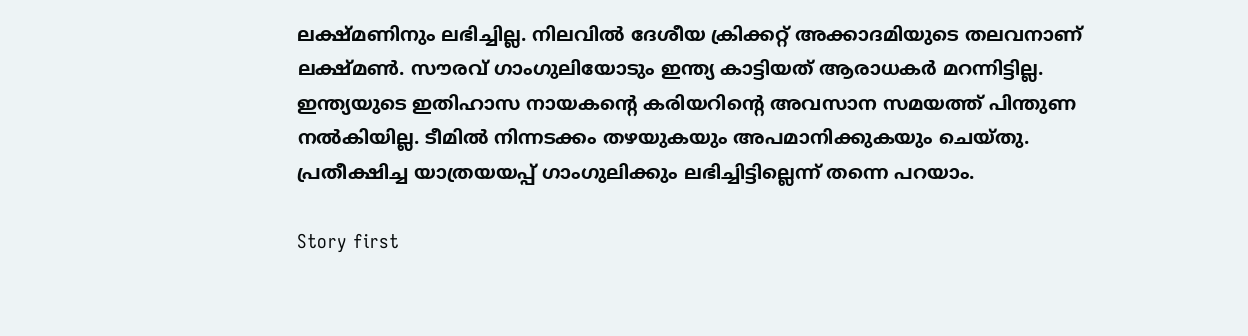ലക്ഷ്മണിനും ലഭിച്ചില്ല. നിലവില്‍ ദേശീയ ക്രിക്കറ്റ് അക്കാദമിയുടെ തലവനാണ് ലക്ഷ്മണ്‍. സൗരവ് ഗാംഗുലിയോടും ഇന്ത്യ കാട്ടിയത് ആരാധകര്‍ മറന്നിട്ടില്ല. ഇന്ത്യയുടെ ഇതിഹാസ നായകന്റെ കരിയറിന്റെ അവസാന സമയത്ത് പിന്തുണ നല്‍കിയില്ല. ടീമില്‍ നിന്നടക്കം തഴയുകയും അപമാനിക്കുകയും ചെയ്തു. പ്രതീക്ഷിച്ച യാത്രയയപ്പ് ഗാംഗുലിക്കും ലഭിച്ചിട്ടില്ലെന്ന് തന്നെ പറയാം.

Story first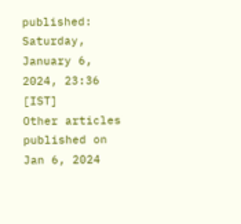published: Saturday, January 6, 2024, 23:36 [IST]
Other articles published on Jan 6, 2024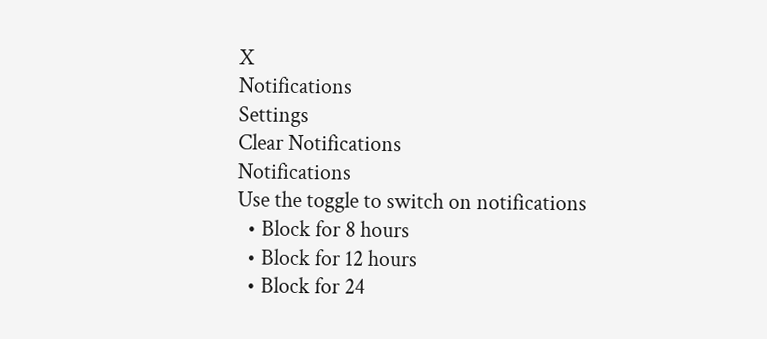X
Notifications
Settings
Clear Notifications
Notifications
Use the toggle to switch on notifications
  • Block for 8 hours
  • Block for 12 hours
  • Block for 24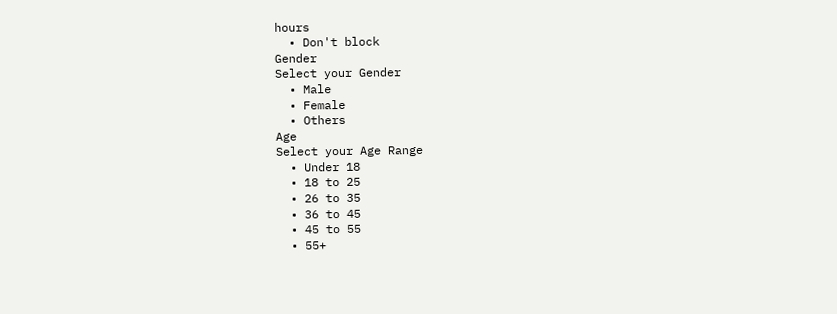hours
  • Don't block
Gender
Select your Gender
  • Male
  • Female
  • Others
Age
Select your Age Range
  • Under 18
  • 18 to 25
  • 26 to 35
  • 36 to 45
  • 45 to 55
  • 55+